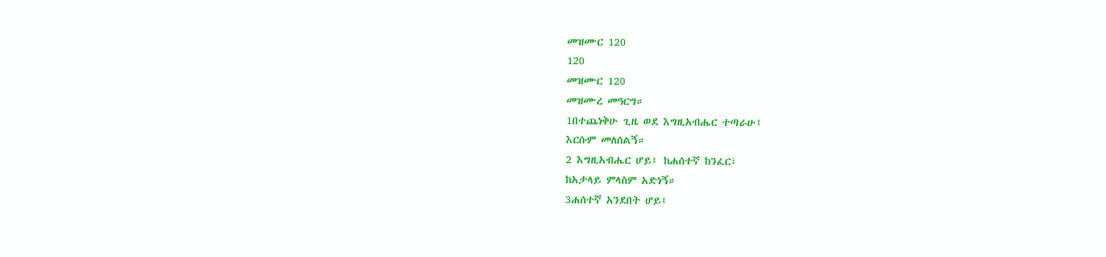መዝሙር 120
120
መዝሙር 120
መዝሙረ መዓርግ።
1በተጨነቅሁ ጊዜ ወደ እግዚአብሔር ተጣራሁ፤
እርሱም መለሰልኝ።
2 እግዚአብሔር ሆይ፤ ከሐሰተኛ ከንፈር፣
ከአታላይ ምላስም አድነኝ።
3ሐሰተኛ አንደበት ሆይ፤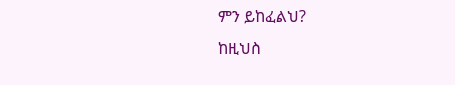ምን ይከፈልህ?
ከዚህስ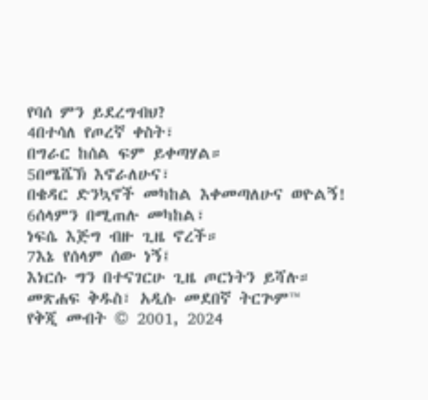የባሰ ምን ይደረግብህ?
4በተሳለ የጦረኛ ቀስት፣
በግራር ከሰል ፍም ይቀጣሃል።
5በሜሼኽ እኖራለሁና፣
በቄዳር ድንኳኖች መካከል እቀመጣለሁና ወዮልኝ!
6ሰላምን በሚጠሉ መካከል፣
ነፍሴ እጅግ ብዙ ጊዜ ኖረች።
7እኔ የሰላም ሰው ነኝ፤
እነርሱ ግን በተናገርሁ ጊዜ ጦርነትን ይሻሉ።
መጽሐፍ ቅዱስ፣ አዲሱ መደበኛ ትርጕም™
የቅጂ መብት © 2001, 2024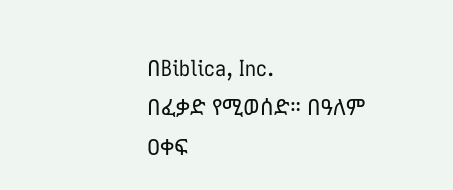በBiblica, Inc.
በፈቃድ የሚወሰድ። በዓለም ዐቀፍ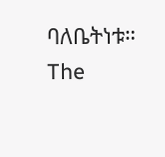ባለቤትነቱ።
The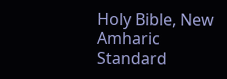Holy Bible, New Amharic Standard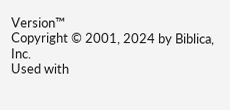Version™
Copyright © 2001, 2024 by Biblica, Inc.
Used with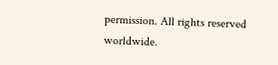permission. All rights reserved worldwide.